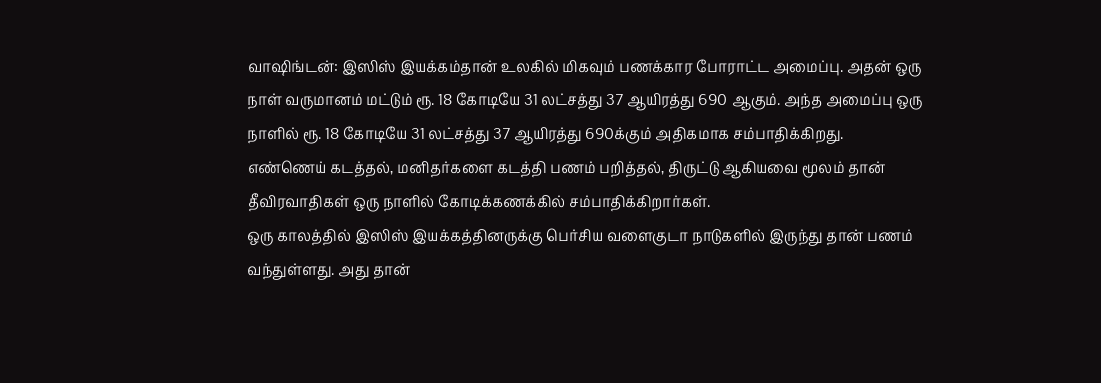வாஷிங்டன்: இஸிஸ் இயக்கம்தான் உலகில் மிகவும் பணக்கார போராட்ட அமைப்பு. அதன் ஒரு நாள் வருமானம் மட்டும் ரூ. 18 கோடியே 31 லட்சத்து 37 ஆயிரத்து 690 ஆகும். அந்த அமைப்பு ஒரு நாளில் ரூ. 18 கோடியே 31 லட்சத்து 37 ஆயிரத்து 690க்கும் அதிகமாக சம்பாதிக்கிறது.
எண்ணெய் கடத்தல், மனிதர்களை கடத்தி பணம் பறித்தல், திருட்டு ஆகியவை மூலம் தான் தீவிரவாதிகள் ஒரு நாளில் கோடிக்கணக்கில் சம்பாதிக்கிறார்கள்.
ஒரு காலத்தில் இஸிஸ் இயக்கத்தினருக்கு பெர்சிய வளைகுடா நாடுகளில் இருந்து தான் பணம் வந்துள்ளது. அது தான்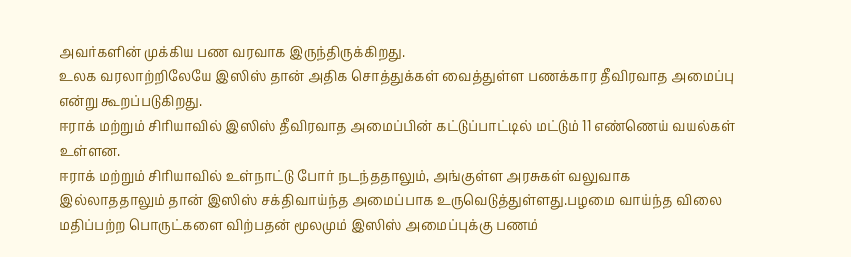அவர்களின் முக்கிய பண வரவாக இருந்திருக்கிறது.
உலக வரலாற்றிலேயே இஸிஸ் தான் அதிக சொத்துக்கள் வைத்துள்ள பணக்கார தீவிரவாத அமைப்பு என்று கூறப்படுகிறது.
ஈராக் மற்றும் சிரியாவில் இஸிஸ் தீவிரவாத அமைப்பின் கட்டுப்பாட்டில் மட்டும் 11 எண்ணெய் வயல்கள் உள்ளன.
ஈராக் மற்றும் சிரியாவில் உள்நாட்டு போர் நடந்ததாலும், அங்குள்ள அரசுகள் வலுவாக இல்லாததாலும் தான் இஸிஸ் சக்திவாய்ந்த அமைப்பாக உருவெடுத்துள்ளது.பழமை வாய்ந்த விலை மதிப்பற்ற பொருட்களை விற்பதன் மூலமும் இஸிஸ் அமைப்புக்கு பணம்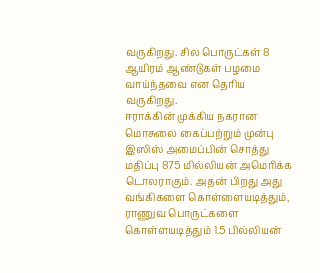வருகிறது. சில பொருட்கள் 8 ஆயிரம் ஆண்டுகள் பழமை வாய்ந்தவை என தெரிய வருகிறது.
ஈராக்கின் முக்கிய நகரான மொசுலை கைப்பற்றும் முன்பு இஸிஸ் அமைப்பின் சொத்து மதிப்பு 875 மில்லியன் அமெரிக்க டொலராகும். அதன் பிறது அது வங்கிகளை கொள்ளையடித்தும், ராணுவ பொருட்களை கொள்ளயடித்தும் 1.5 பில்லியன்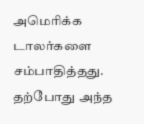அமெரிக்க டாலர்களை சம்பாதித்தது. தற்போது அந்த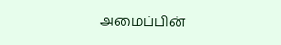அமைப்பின்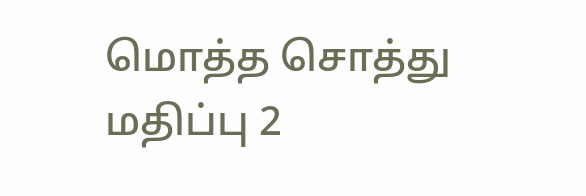மொத்த சொத்து மதிப்பு 2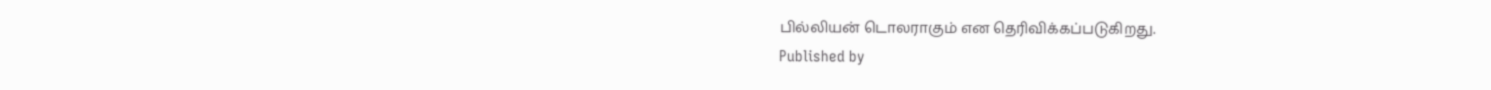பில்லியன் டொலராகும் என தெரிவிக்கப்படுகிறது.
Published by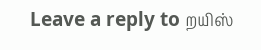Leave a reply to றயிஸ்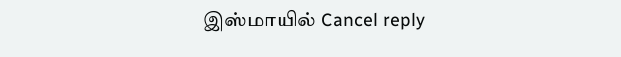இஸ்மாயில் Cancel reply